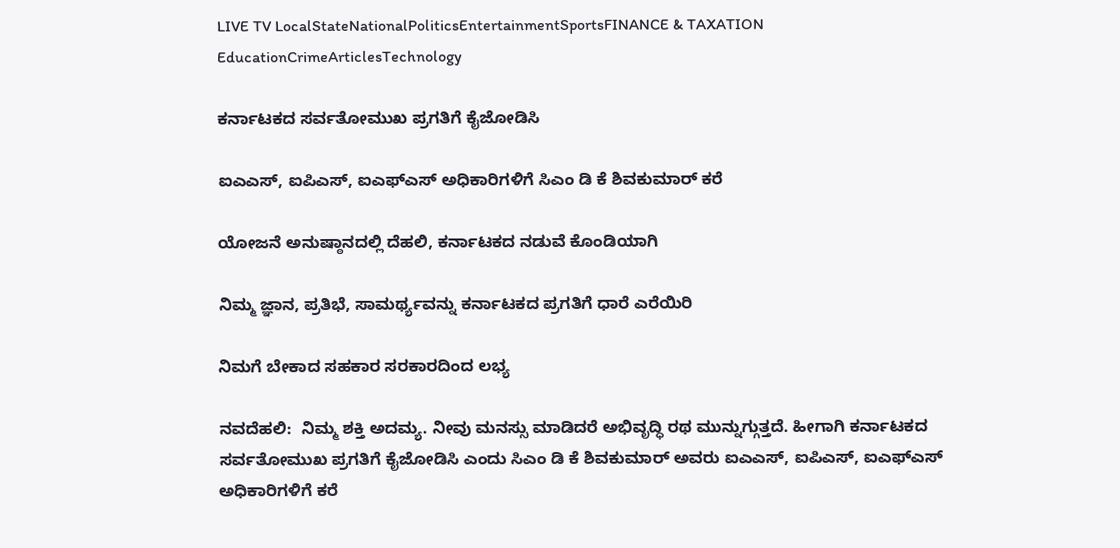LIVE TV LocalStateNationalPoliticsEntertainmentSportsFINANCE & TAXATION EducationCrimeArticlesTechnology

ಕರ್ನಾಟಕದ ಸರ್ವತೋಮುಖ ಪ್ರಗತಿಗೆ ಕೈಜೋಡಿಸಿ

ಐಎಎಸ್, ಐಪಿಎಸ್, ಐಎಫ್ಎಸ್ ಅಧಿಕಾರಿಗಳಿಗೆ ಸಿಎಂ ಡಿ ಕೆ ಶಿವಕುಮಾರ್ ಕರೆ

ಯೋಜನೆ ಅನುಷ್ಠಾನದಲ್ಲಿ ದೆಹಲಿ, ಕರ್ನಾಟಕದ ನಡುವೆ ಕೊಂಡಿಯಾಗಿ

ನಿಮ್ಮ ಜ್ಞಾನ, ಪ್ರತಿಭೆ, ಸಾಮರ್ಥ್ಯವನ್ನು ಕರ್ನಾಟಕದ ಪ್ರಗತಿಗೆ ಧಾರೆ ಎರೆಯಿರಿ

ನಿಮಗೆ ಬೇಕಾದ ಸಹಕಾರ ಸರಕಾರದಿಂದ ಲಭ್ಯ

ನವದೆಹಲಿ:  ನಿಮ್ಮ ಶಕ್ತಿ ಅದಮ್ಯ. ನೀವು ಮನಸ್ಸು ಮಾಡಿದರೆ ಅಭಿವೃದ್ಧಿ ರಥ ಮುನ್ನುಗ್ಗುತ್ತದೆ. ಹೀಗಾಗಿ ಕರ್ನಾಟಕದ ಸರ್ವತೋಮುಖ ಪ್ರಗತಿಗೆ ಕೈಜೋಡಿಸಿ ಎಂದು ಸಿಎಂ ಡಿ ಕೆ ಶಿವಕುಮಾರ್ ಅವರು ಐಎಎಸ್, ಐಪಿಎಸ್, ಐಎಫ್ಎಸ್ ಅಧಿಕಾರಿಗಳಿಗೆ ಕರೆ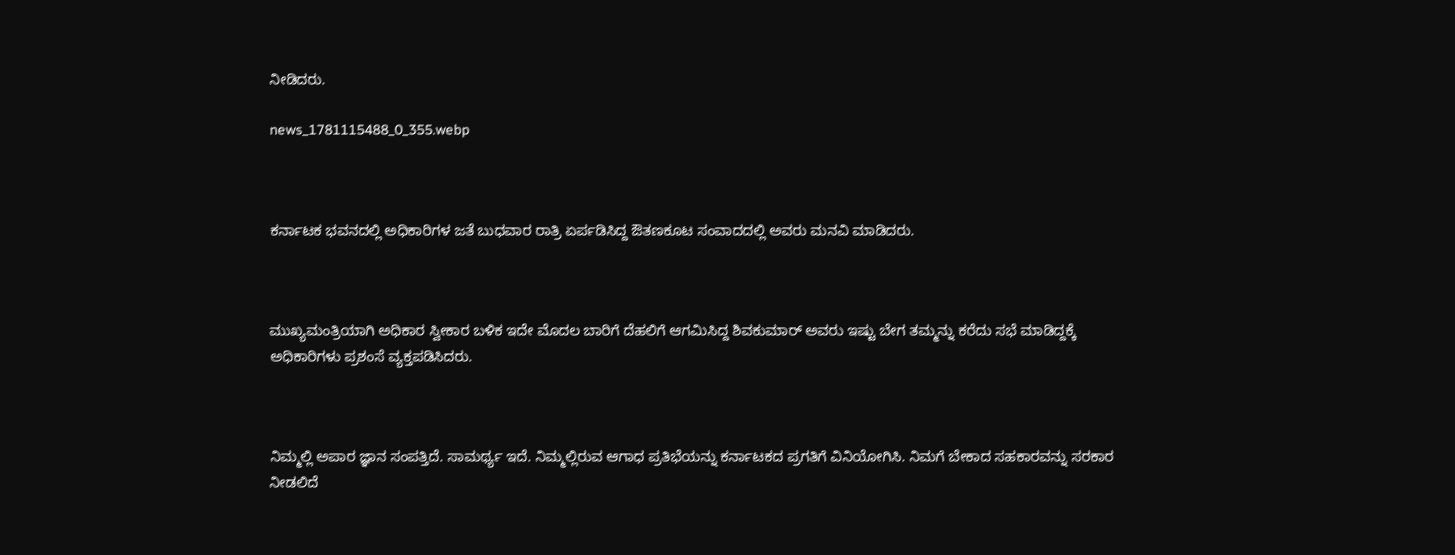ನೀಡಿದರು.

news_1781115488_0_355.webp



ಕರ್ನಾಟಕ ಭವನದಲ್ಲಿ ಅಧಿಕಾರಿಗಳ ಜತೆ ಬುಧವಾರ ರಾತ್ರಿ ಏರ್ಪಡಿಸಿದ್ದ ಔತಣಕೂಟ ಸಂವಾದದಲ್ಲಿ ಅವರು ಮನವಿ ಮಾಡಿದರು.



ಮುಖ್ಯಮಂತ್ರಿಯಾಗಿ ಅಧಿಕಾರ ಸ್ವೀಕಾರ ಬಳಿಕ ಇದೇ ಮೊದಲ ಬಾರಿಗೆ ದೆಹಲಿಗೆ ಆಗಮಿಸಿದ್ದ ಶಿವಕುಮಾರ್ ಅವರು ಇಷ್ಟು ಬೇಗ ತಮ್ಮನ್ನು ಕರೆದು ಸಭೆ ಮಾಡಿದ್ದಕ್ಕೆ ಅಧಿಕಾರಿಗಳು ಪ್ರಶಂಸೆ ವ್ಯಕ್ತಪಡಿಸಿದರು.



ನಿಮ್ಮಲ್ಲಿ ಅಪಾರ ಜ್ಞಾನ ಸಂಪತ್ತಿದೆ. ಸಾಮರ್ಥ್ಯ ಇದೆ. ನಿಮ್ಮಲ್ಲಿರುವ ಆಗಾಧ ಪ್ರತಿಭೆಯನ್ನು ಕರ್ನಾಟಕದ ಪ್ರಗತಿಗೆ ವಿನಿಯೋಗಿಸಿ. ನಿಮಗೆ ಬೇಕಾದ ಸಹಕಾರವನ್ನು ಸರಕಾರ ನೀಡಲಿದೆ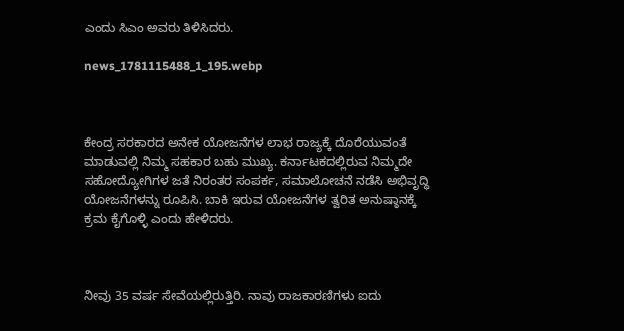ಎಂದು ಸಿಎಂ ಅವರು ತಿಳಿಸಿದರು.

news_1781115488_1_195.webp



ಕೇಂದ್ರ ಸರಕಾರದ ಅನೇಕ ಯೋಜನೆಗಳ ಲಾಭ ರಾಜ್ಯಕ್ಕೆ ದೊರೆಯುವಂತೆ ಮಾಡುವಲ್ಲಿ ನಿಮ್ಮ ಸಹಕಾರ ಬಹು ಮುಖ್ಯ. ಕರ್ನಾಟಕದಲ್ಲಿರುವ ನಿಮ್ಮದೇ ಸಹೋದ್ಯೋಗಿಗಳ ಜತೆ ನಿರಂತರ ಸಂಪರ್ಕ, ಸಮಾಲೋಚನೆ ನಡೆಸಿ ಅಭಿವೃದ್ಧಿ ಯೋಜನೆಗಳನ್ನು ರೂಪಿಸಿ. ಬಾಕಿ ಇರುವ ಯೋಜನೆಗಳ ತ್ವರಿತ ಅನುಷ್ಠಾನಕ್ಕೆ ಕ್ರಮ ಕೈಗೊಳ್ಳಿ ಎಂದು ಹೇಳಿದರು.



ನೀವು 35 ವರ್ಷ ಸೇವೆಯಲ್ಲಿರುತ್ತಿರಿ. ನಾವು ರಾಜಕಾರಣಿಗಳು ಐದು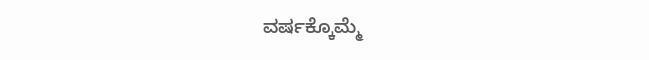ವರ್ಷಕ್ಕೊಮ್ಮೆ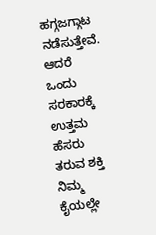ಹಗ್ಗಜಗ್ಗಾಟ ನಡೆಸುತ್ತೇವೆ. ಆದರೆ ಒಂದು ಸರಕಾರಕ್ಕೆ ಉತ್ತಮ ಹೆಸರು ತರುವ ಶಕ್ತಿ ನಿಮ್ಮ ಕೈಯಲ್ಲೇ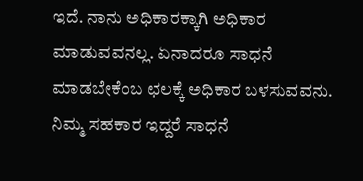ಇದೆ. ನಾನು ಅಧಿಕಾರಕ್ಕಾಗಿ ಅಧಿಕಾರ ಮಾಡುವವನಲ್ಲ. ಏನಾದರೂ ಸಾಧನೆ ಮಾಡಬೇಕೆಂಬ ಛಲಕ್ಕೆ ಅಧಿಕಾರ ಬಳಸುವವನು. ನಿಮ್ಮ ಸಹಕಾರ ಇದ್ದರೆ ಸಾಧನೆ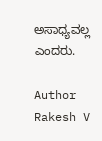ಅಸಾಧ್ಯವಲ್ಲ ಎಂದರು.

Author
Rakesh V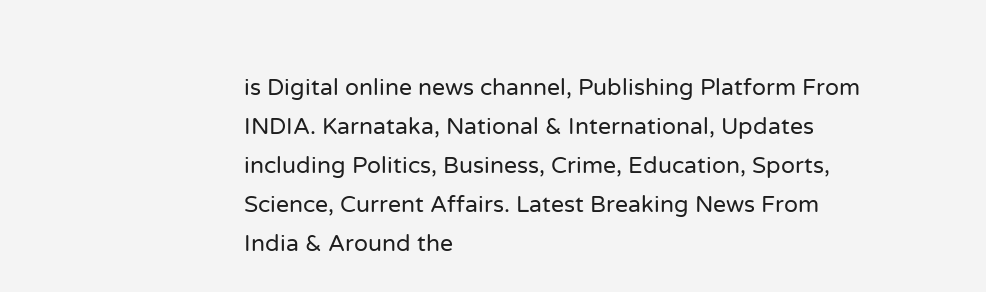is Digital online news channel, Publishing Platform From INDIA. Karnataka, National & International, Updates including Politics, Business, Crime, Education, Sports, Science, Current Affairs. Latest Breaking News From India & Around the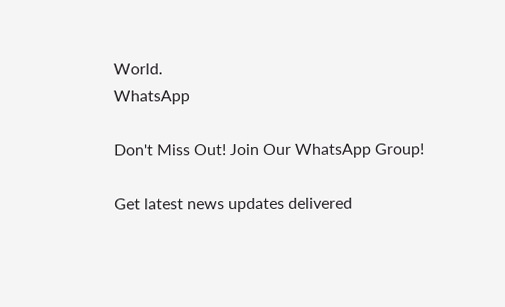World.
WhatsApp

Don't Miss Out! Join Our WhatsApp Group!

Get latest news updates delivered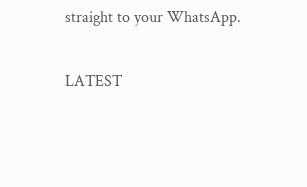straight to your WhatsApp.

LATEST